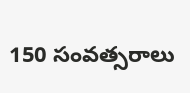150 సంవత్సరాలు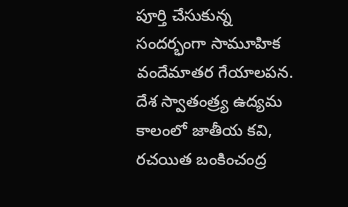పూర్తి చేసుకున్న సందర్భంగా సామూహిక వందేమాతర గేయాలపన.
దేశ స్వాతంత్ర్య ఉద్యమ కాలంలో జాతీయ కవి, రచయిత బంకించంద్ర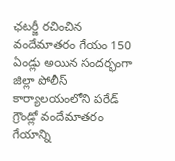ఛటర్జీ రచించిన వందేమాతరం గేయం 150 ఏండ్లు అయిన సందర్భంగా జిల్లా పోలీస్ కార్యాలయంలోని పరేడ్ గ్రౌండ్లో వందేమాతరం గేయాన్ని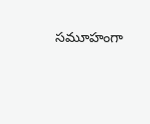సమూహంగా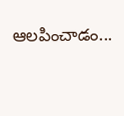ఆలపించాడం...